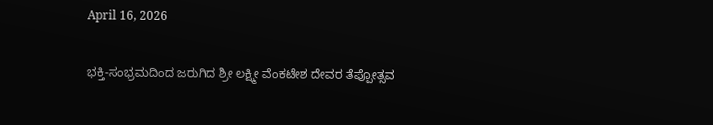April 16, 2026

ಭಕ್ತಿ-ಸಂಭ್ರಮದಿಂದ ಜರುಗಿದ ಶ್ರೀ ಲಕ್ಷ್ಮೀ ವೆಂಕಟೇಶ ದೇವರ ತೆಪ್ಪೋತ್ಸವ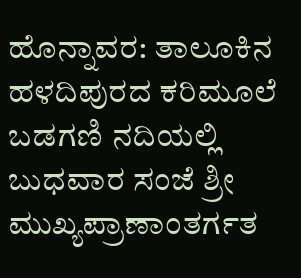ಹೊನ್ನಾವರ: ತಾಲೂಕಿನ ಹಳದಿಪುರದ ಕರಿಮೂಲೆ ಬಡಗಣಿ ನದಿಯಲ್ಲಿ ಬುಧವಾರ ಸಂಜೆ ಶ್ರೀ ಮುಖ್ಯಪ್ರಾಣಾಂತರ್ಗತ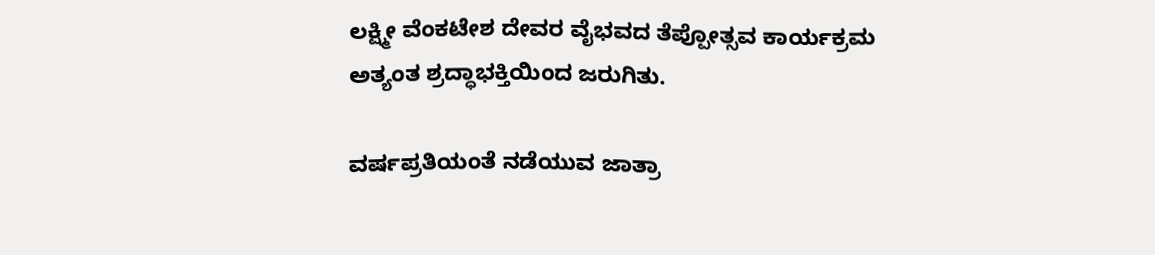ಲಕ್ಷ್ಮೀ ವೆಂಕಟೇಶ ದೇವರ ವೈಭವದ ತೆಪ್ಪೋತ್ಸವ ಕಾರ್ಯಕ್ರಮ ಅತ್ಯಂತ ಶ್ರದ್ಧಾಭಕ್ತಿಯಿಂದ ಜರುಗಿತು.

ವರ್ಷಪ್ರತಿಯಂತೆ ನಡೆಯುವ ಜಾತ್ರಾ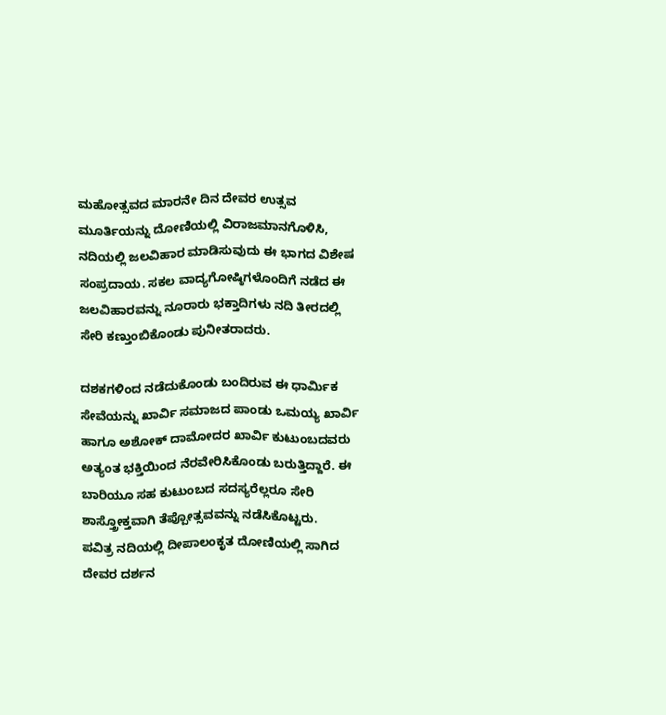ಮಹೋತ್ಸವದ ಮಾರನೇ ದಿನ ದೇವರ ಉತ್ಸವ ಮೂರ್ತಿಯನ್ನು ದೋಣಿಯಲ್ಲಿ ವಿರಾಜಮಾನಗೊಳಿಸಿ, ನದಿಯಲ್ಲಿ ಜಲವಿಹಾರ ಮಾಡಿಸುವುದು ಈ ಭಾಗದ ವಿಶೇಷ ಸಂಪ್ರದಾಯ. ಸಕಲ ವಾದ್ಯಗೋಷ್ಠಿಗಳೊಂದಿಗೆ ನಡೆದ ಈ ಜಲವಿಹಾರವನ್ನು ನೂರಾರು ಭಕ್ತಾದಿಗಳು ನದಿ ತೀರದಲ್ಲಿ ಸೇರಿ ಕಣ್ತುಂಬಿಕೊಂಡು ಪುನೀತರಾದರು.

ದಶಕಗಳಿಂದ ನಡೆದುಕೊಂಡು ಬಂದಿರುವ ಈ ಧಾರ್ಮಿಕ ಸೇವೆಯನ್ನು ಖಾರ್ವಿ ಸಮಾಜದ ಪಾಂಡು ಒಮಯ್ಯ ಖಾರ್ವಿ ಹಾಗೂ ಅಶೋಕ್ ದಾಮೋದರ ಖಾರ್ವಿ ಕುಟುಂಬದವರು ಅತ್ಯಂತ ಭಕ್ತಿಯಿಂದ ನೆರವೇರಿಸಿಕೊಂಡು ಬರುತ್ತಿದ್ದಾರೆ. ಈ ಬಾರಿಯೂ ಸಹ ಕುಟುಂಬದ ಸದಸ್ಯರೆಲ್ಲರೂ ಸೇರಿ ಶಾಸ್ತ್ರೋಕ್ತವಾಗಿ ತೆಪ್ಪೋತ್ಸವವನ್ನು ನಡೆಸಿಕೊಟ್ಟರು.
ಪವಿತ್ರ ನದಿಯಲ್ಲಿ ದೀಪಾಲಂಕೃತ ದೋಣಿಯಲ್ಲಿ ಸಾಗಿದ ದೇವರ ದರ್ಶನ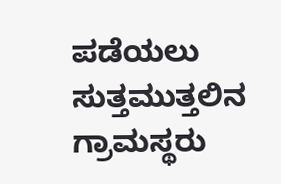ಪಡೆಯಲು ಸುತ್ತಮುತ್ತಲಿನ ಗ್ರಾಮಸ್ಥರು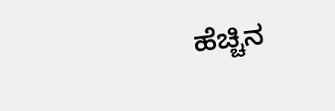ಹೆಚ್ಚಿನ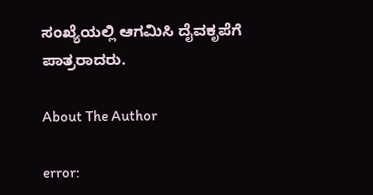ಸಂಖ್ಯೆಯಲ್ಲಿ ಆಗಮಿಸಿ ದೈವಕೃಪೆಗೆ ಪಾತ್ರರಾದರು.

About The Author

error: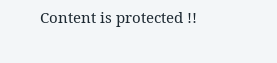Content is protected !!